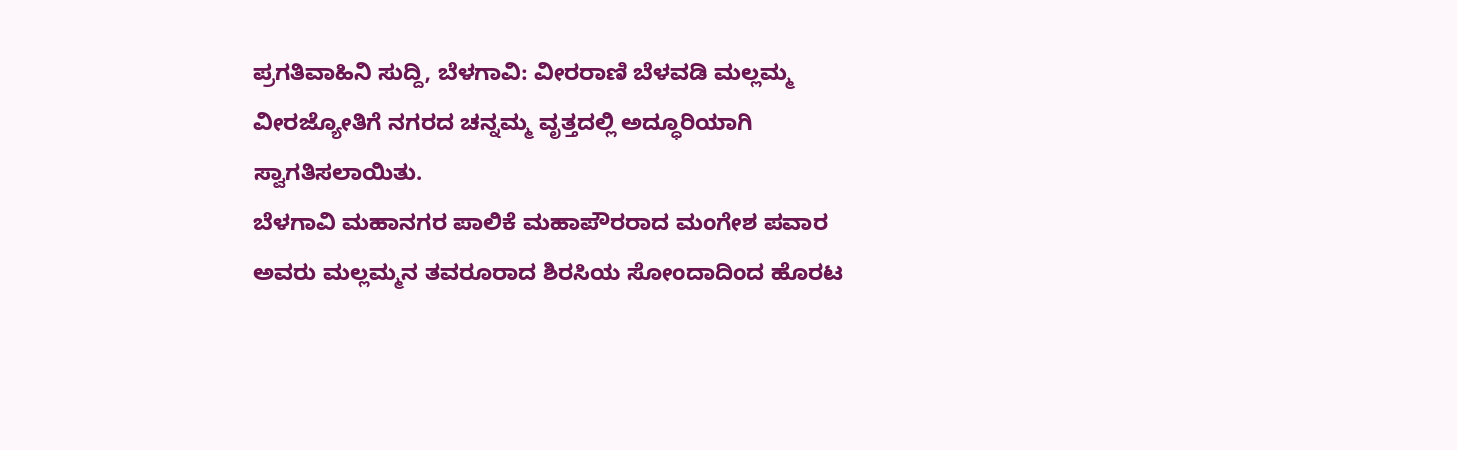ಪ್ರಗತಿವಾಹಿನಿ ಸುದ್ದಿ, ಬೆಳಗಾವಿ: ವೀರರಾಣಿ ಬೆಳವಡಿ ಮಲ್ಲಮ್ಮ ವೀರಜ್ಯೋತಿಗೆ ನಗರದ ಚನ್ನಮ್ಮ ವೃತ್ತದಲ್ಲಿ ಅದ್ಧೂರಿಯಾಗಿ ಸ್ವಾಗತಿಸಲಾಯಿತು.
ಬೆಳಗಾವಿ ಮಹಾನಗರ ಪಾಲಿಕೆ ಮಹಾಪೌರರಾದ ಮಂಗೇಶ ಪವಾರ ಅವರು ಮಲ್ಲಮ್ಮನ ತವರೂರಾದ ಶಿರಸಿಯ ಸೋಂದಾದಿಂದ ಹೊರಟ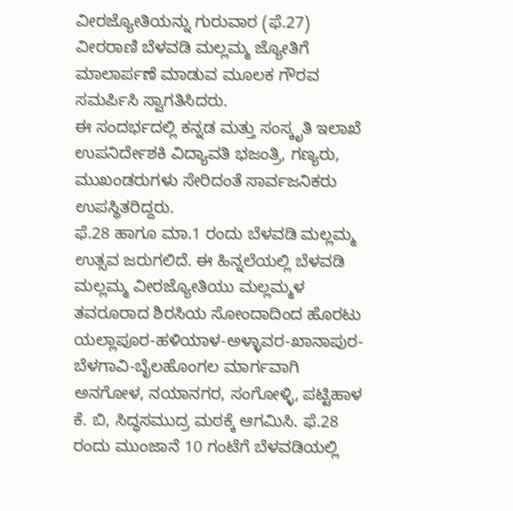ವೀರಜ್ಯೋತಿಯನ್ನು ಗುರುವಾರ (ಫೆ.27) ವೀರರಾಣಿ ಬೆಳವಡಿ ಮಲ್ಲಮ್ಮ ಜ್ಯೋತಿಗೆ ಮಾಲಾರ್ಪಣೆ ಮಾಡುವ ಮೂಲಕ ಗೌರವ ಸಮರ್ಪಿಸಿ ಸ್ವಾಗತಿಸಿದರು.
ಈ ಸಂದರ್ಭದಲ್ಲಿ ಕನ್ನಡ ಮತ್ತು ಸಂಸ್ಕೃತಿ ಇಲಾಖೆ ಉಪನಿರ್ದೇಶಕಿ ವಿದ್ಯಾವತಿ ಭಜಂತ್ರಿ, ಗಣ್ಯರು, ಮುಖಂಡರುಗಳು ಸೇರಿದಂತೆ ಸಾರ್ವಜನಿಕರು ಉಪಸ್ಥಿತರಿದ್ದರು.
ಫೆ.28 ಹಾಗೂ ಮಾ.1 ರಂದು ಬೆಳವಡಿ ಮಲ್ಲಮ್ಮ ಉತ್ಸವ ಜರುಗಲಿದೆ. ಈ ಹಿನ್ನಲೆಯಲ್ಲಿ ಬೆಳವಡಿ ಮಲ್ಲಮ್ಮ ವೀರಜ್ಯೋತಿಯು ಮಲ್ಲಮ್ಮಳ ತವರೂರಾದ ಶಿರಸಿಯ ಸೋಂದಾದಿಂದ ಹೊರಟು ಯಲ್ಲಾಪೂರ-ಹಳಿಯಾಳ-ಅಳ್ಳಾವರ-ಖಾನಾಪುರ-ಬೆಳಗಾವಿ-ಬೈಲಹೊಂಗಲ ಮಾರ್ಗವಾಗಿ ಅನಗೋಳ, ನಯಾನಗರ, ಸಂಗೋಳ್ಳಿ, ಪಟ್ಟಿಹಾಳ ಕೆ. ಬಿ, ಸಿದ್ಧಸಮುದ್ರ ಮಠಕ್ಕೆ ಆಗಮಿಸಿ. ಫೆ.28 ರಂದು ಮುಂಜಾನೆ 10 ಗಂಟೆಗೆ ಬೆಳವಡಿಯಲ್ಲಿ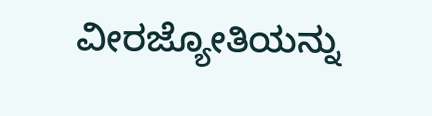ವೀರಜ್ಯೋತಿಯನ್ನು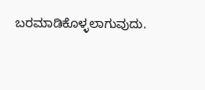ಬರಮಾಡಿಕೊಳ್ಳಲಾಗುವುದು.